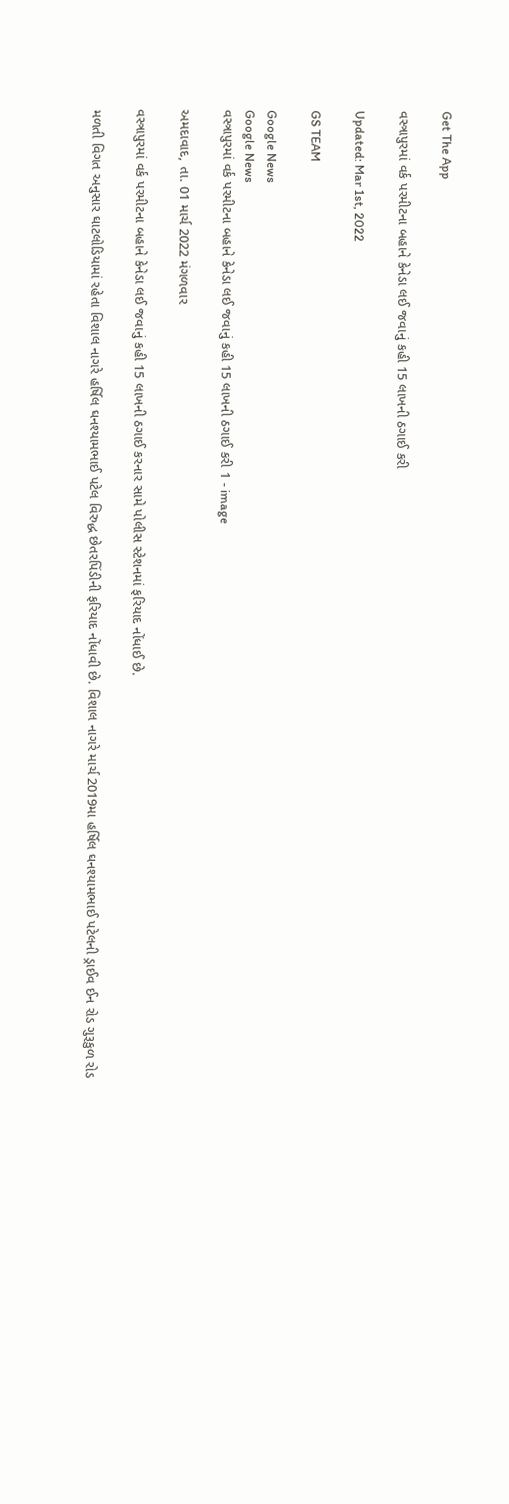Get The App

વસ્ત્રાપુરમાં વર્ક પરમીટના બહાને કેનેડા લઈ જવાનું કહી 15 લાખની ઠગાઈ કરી

Updated: Mar 1st, 2022

GS TEAM

Google News
Google News
વસ્ત્રાપુરમાં વર્ક પરમીટના બહાને કેનેડા લઈ જવાનું કહી 15 લાખની ઠગાઈ કરી 1 - image

અમદાવાદ, તા. 01 માર્ચ 2022 મંગળવાર

વસ્ત્રાપુરમાં વર્ક પરમીટના બહાને કેનેડા લઈ જવાનું કહી 15 લાખની ઠગાઈ કરનાર સામે પોલીસ સ્ટેશનમાં ફરિયાદ નોંધાઈ છે.

મળતી વિગત અનુસાર ઘાટલોડિયામાં રહેતા વિશાલ નાગરે હર્ષિલ ઘનશ્યામભાઈ પટેલ વિરુદ્ધ છેતરપિંડીની ફરિયાદ નોંધાવી છે. વિશાલ નાગરે માર્ચ 2019મા હર્ષિલ ઘનશ્યામભાઈ પટેલની ડ્રાઈવ ઈન રોડ ગુરૂકુળ રોડ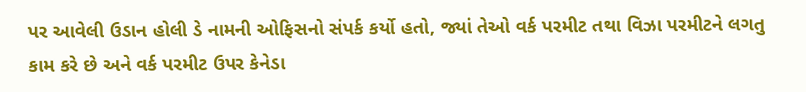પર આવેલી ઉડાન હોલી ડે નામની ઓફિસનો સંપર્ક કર્યો હતો, જ્યાં તેઓ વર્ક પરમીટ તથા વિઝા પરમીટને લગતુ કામ કરે છે અને વર્ક પરમીટ ઉપર કેનેડા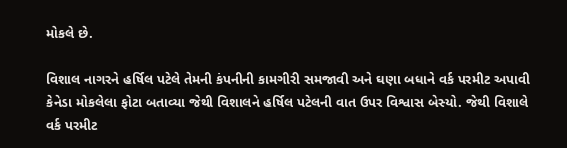મોકલે છે.

વિશાલ નાગરને હર્ષિલ પટેલે તેમની કંપનીની કામગીરી સમજાવી અને ઘણા બધાને વર્ક પરમીટ અપાવી કેનેડા મોકલેલા ફોટા બતાવ્યા જેથી વિશાલને હર્ષિલ પટેલની વાત ઉપર વિશ્વાસ બેસ્યો. જેથી વિશાલે વર્ક પરમીટ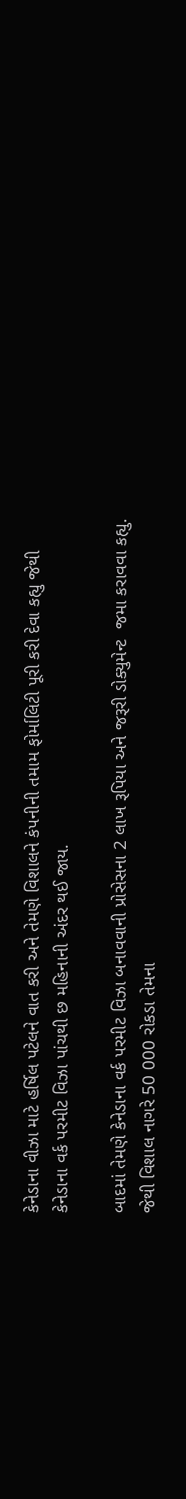કેનેડાના વીઝા માટે હર્ષિલ પટેલને વાત કરી અને તેમણે વિશાલને કંપનીની તમામ ફોર્માલિટી પૂરી કરી દેવા કહ્યુ જેથી કેનેડાના વર્ક પરમીટ વિઝા પાંચથી છ મહિનાની અંદર થઈ જાય.

બાદમાં તેમણે કેનેડાના વર્ક પરમીટ વિઝા બનાવવાની પ્રોસેસના 2 લાખ રૂપિયા અને જરૂરી ડોક્યુમેન્ટ  જમા કરાવવા કહ્યુ. જેથી વિશાલ નાગરે 50 000 રોકડા તેમના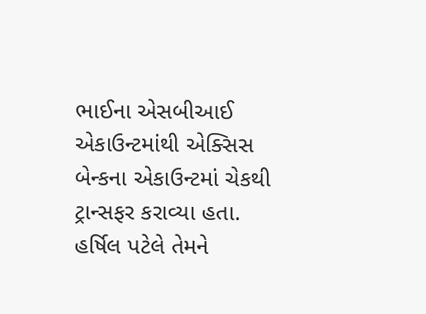ભાઈના એસબીઆઈ એકાઉન્ટમાંથી એક્સિસ બેન્કના એકાઉન્ટમાં ચેકથી ટ્રાન્સફર કરાવ્યા હતા. હર્ષિલ પટેલે તેમને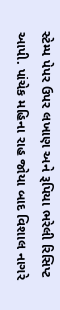સ્ટેમ્પ પેપર ઉપર લખાણ અને રૂપિયા ભરેલી રિસિપ્ટ આપી. પાંચેક મહિના રાહ જોયા બાદ વિશાલ નાગરે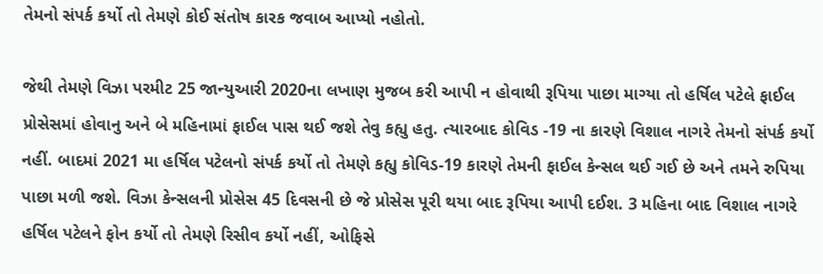તેમનો સંપર્ક કર્યો તો તેમણે કોઈ સંતોષ કારક જવાબ આપ્યો નહોતો.

જેથી તેમણે વિઝા પરમીટ 25 જાન્યુઆરી 2020ના લખાણ મુજબ કરી આપી ન હોવાથી રૂપિયા પાછા માગ્યા તો હર્ષિલ પટેલે ફાઈલ પ્રોસેસમાં હોવાનુ અને બે મહિનામાં ફાઈલ પાસ થઈ જશે તેવુ કહ્યુ હતુ. ત્યારબાદ કોવિડ -19 ના કારણે વિશાલ નાગરે તેમનો સંપર્ક કર્યો નહીં. બાદમાં 2021 મા હર્ષિલ પટેલનો સંપર્ક કર્યો તો તેમણે કહ્યુ કોવિડ-19 કારણે તેમની ફાઈલ કેન્સલ થઈ ગઈ છે અને તમને રુપિયા પાછા મળી જશે. વિઝા કેન્સલની પ્રોસેસ 45 દિવસની છે જે પ્રોસેસ પૂરી થયા બાદ રૂપિયા આપી દઈશ. 3 મહિના બાદ વિશાલ નાગરે હર્ષિલ પટેલને ફોન કર્યો તો તેમણે રિસીવ કર્યો નહીં, ઓફિસે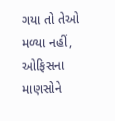ગયા તો તેઓ મળ્યા નહીં, ઓફિસના માણસોને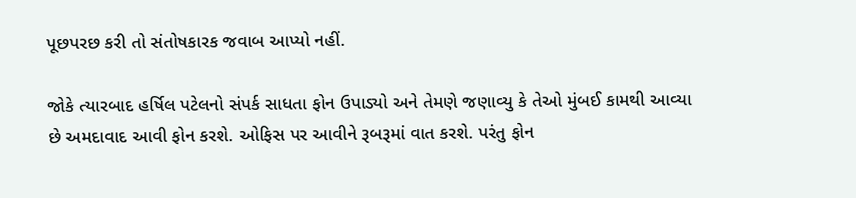પૂછપરછ કરી તો સંતોષકારક જવાબ આપ્યો નહીં.

જોકે ત્યારબાદ હર્ષિલ પટેલનો સંપર્ક સાધતા ફોન ઉપાડ્યો અને તેમણે જણાવ્યુ કે તેઓ મુંબઈ કામથી આવ્યા છે અમદાવાદ આવી ફોન કરશે. ઓફિસ પર આવીને રૂબરૂમાં વાત કરશે. પરંતુ ફોન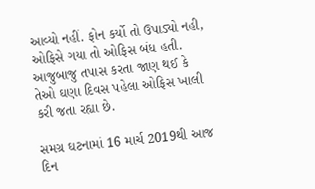આવ્યો નહીં. ફોન કર્યો તો ઉપાડ્યો નહી, ઓફિસે ગયા તો ઓફિસ બંધ હતી. આજુબાજુ તપાસ કરતા જાણ થઈ કે તેઓ ઘણા દિવસ પહેલા ઓફિસ ખાલી કરી જતા રહ્યા છે.

સમગ્ર ઘટનામાં 16 માર્ચ 2019થી આજ દિન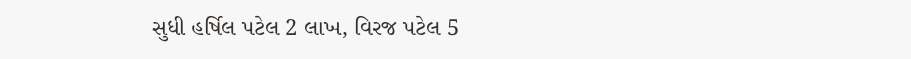સુધી હર્ષિલ પટેલ 2 લાખ, વિરજ પટેલ 5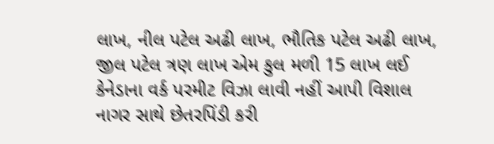લાખ, નીલ પટેલ અઢી લાખ, ભૌતિક પટેલ અઢી લાખ, જીલ પટેલ ત્રણ લાખ એમ કુલ મળી 15 લાખ લઈ કેનેડાના વર્ક પરમીટ વિઝા લાવી નહીં આપી વિશાલ નાગર સાથે છેતરપિંડી કરી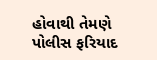હોવાથી તેમણે પોલીસ ફરિયાદ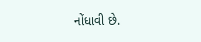નોંધાવી છે.